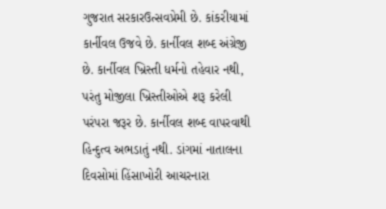ગુજરાત સરકારઉત્સવપ્રેમી છે. કાંકરીયામાં કાર્નીવલ ઉજવે છે. કાર્નીવલ શબ્દ અંગ્રેજી છે. કાર્નીવલ ખ્રિસ્તી ધર્મનો તહેવાર નથી, પરંતુ મોજીલા ખ્રિસ્તીઓએ શરૂ કરેલી પરંપરા જરૂર છે. કાર્નીવલ શબ્દ વાપરવાથી હિન્દુત્વ અભડાતું નથી. ડાંગમાં નાતાલના દિવસોમાં હિંસાખોરી આચરનારા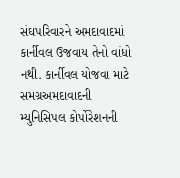સંઘપરિવારને અમદાવાદમાં કાર્નીવલ ઉજવાય તેનો વાંધો નથી. કાર્નીવલ યોજવા માટે સમગ્રઅમદાવાદની મ્યુનિસિપલ કોર્પોરેશનની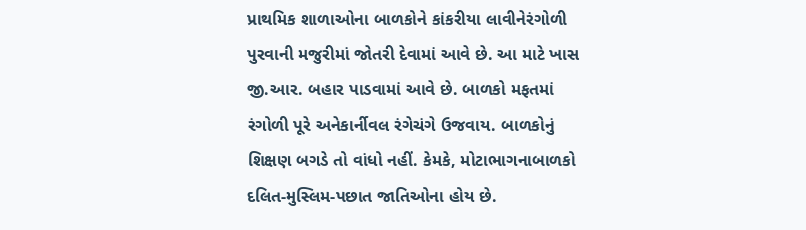પ્રાથમિક શાળાઓના બાળકોને કાંકરીયા લાવીનેરંગોળી પુરવાની મજુરીમાં જોતરી દેવામાં આવે છે. આ માટે ખાસ જી.આર. બહાર પાડવામાં આવે છે. બાળકો મફતમાં રંગોળી પૂરે અનેકાર્નીવલ રંગેચંગે ઉજવાય. બાળકોનું શિક્ષણ બગડે તો વાંધો નહીં. કેમકે, મોટાભાગનાબાળકો દલિત-મુસ્લિમ-પછાત જાતિઓના હોય છે.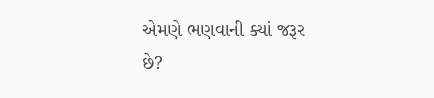એમણે ભણવાની ક્યાં જરૂર છે?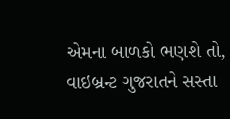એમના બાળકો ભણશે તો, વાઇબ્રન્ટ ગુજરાતને સસ્તા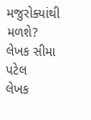મજુરોક્યાંથી મળશે?
લેખક સીમા પટેલ
લેખક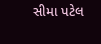સીમા પટેલ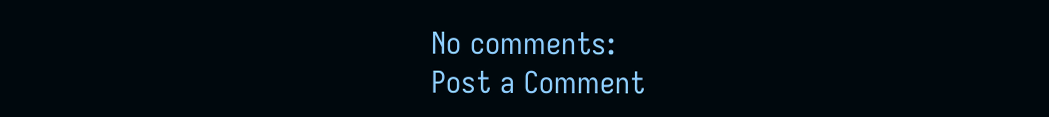No comments:
Post a Comment